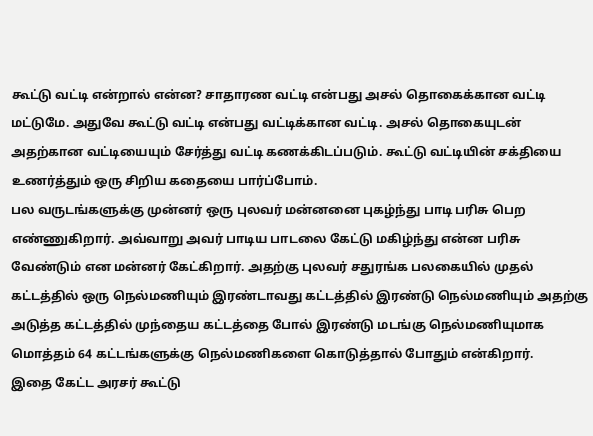கூட்டு வட்டி என்றால் என்ன? சாதாரண வட்டி என்பது அசல் தொகைக்கான வட்டி மட்டுமே. அதுவே கூட்டு வட்டி என்பது வட்டிக்கான வட்டி. அசல் தொகையுடன் அதற்கான வட்டியையும் சேர்த்து வட்டி கணக்கிடப்படும். கூட்டு வட்டியின் சக்தியை உணர்த்தும் ஒரு சிறிய கதையை பார்ப்போம்.
பல வருடங்களுக்கு முன்னர் ஒரு புலவர் மன்னனை புகழ்ந்து பாடி பரிசு பெற எண்ணுகிறார். அவ்வாறு அவர் பாடிய பாடலை கேட்டு மகிழ்ந்து என்ன பரிசு வேண்டும் என மன்னர் கேட்கிறார். அதற்கு புலவர் சதுரங்க பலகையில் முதல் கட்டத்தில் ஒரு நெல்மணியும் இரண்டாவது கட்டத்தில் இரண்டு நெல்மணியும் அதற்கு அடுத்த கட்டத்தில் முந்தைய கட்டத்தை போல் இரண்டு மடங்கு நெல்மணியுமாக மொத்தம் 64 கட்டங்களுக்கு நெல்மணிகளை கொடுத்தால் போதும் என்கிறார்.
இதை கேட்ட அரசர் கூட்டு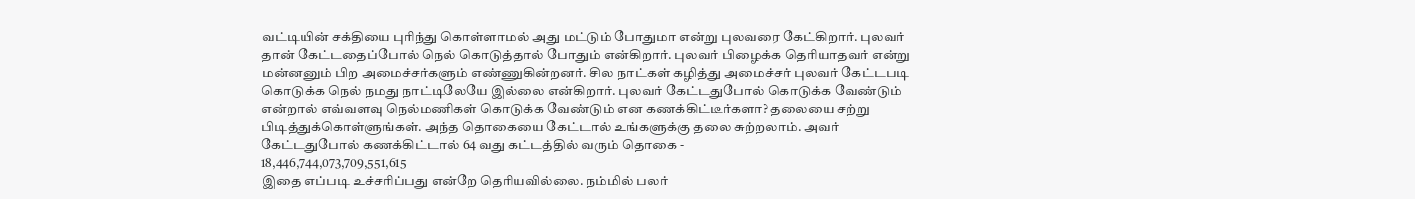வட்டியின் சக்தியை புரிந்து கொள்ளாமல் அது மட்டும் போதுமா என்று புலவரை கேட்கிறார். புலவர் தான் கேட்டதைப்போல் நெல் கொடுத்தால் போதும் என்கிறார். புலவர் பிழைக்க தெரியாதவர் என்று மன்னனும் பிற அமைச்சர்களும் எண்ணுகின்றனர். சில நாட்கள் கழித்து அமைச்சர் புலவர் கேட்டபடி கொடுக்க நெல் நமது நாட்டிலேயே இல்லை என்கிறார். புலவர் கேட்டதுபோல் கொடுக்க வேண்டும் என்றால் எவ்வளவு நெல்மணிகள் கொடுக்க வேண்டும் என கணக்கிட்டீர்களா? தலையை சற்று பிடித்துக்கொள்ளுங்கள். அந்த தொகையை கேட்டால் உங்களுக்கு தலை சுற்றலாம். அவர் கேட்டதுபோல் கணக்கிட்டால் 64 வது கட்டத்தில் வரும் தொகை -
18,446,744,073,709,551,615
இதை எப்படி உச்சரிப்பது என்றே தெரியவில்லை. நம்மில் பலர்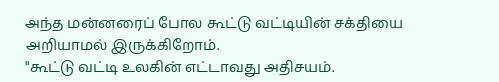அந்த மன்னரைப் போல கூட்டு வட்டியின் சக்தியை அறியாமல் இருக்கிறோம்.
"கூட்டு வட்டி உலகின் எட்டாவது அதிசயம்.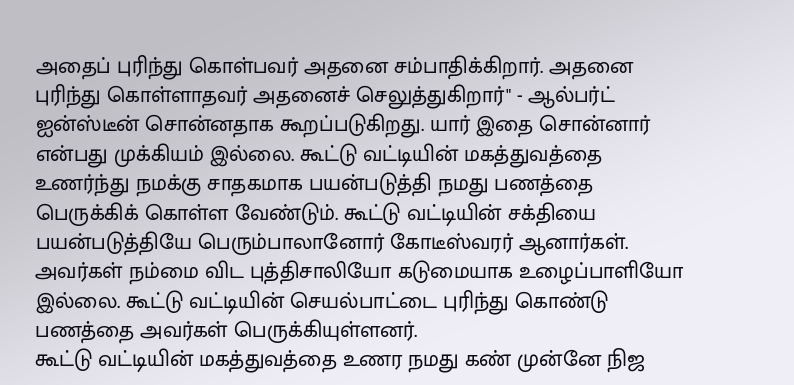அதைப் புரிந்து கொள்பவர் அதனை சம்பாதிக்கிறார். அதனை புரிந்து கொள்ளாதவர் அதனைச் செலுத்துகிறார்" - ஆல்பர்ட் ஐன்ஸ்டீன் சொன்னதாக கூறப்படுகிறது. யார் இதை சொன்னார் என்பது முக்கியம் இல்லை. கூட்டு வட்டியின் மகத்துவத்தை உணர்ந்து நமக்கு சாதகமாக பயன்படுத்தி நமது பணத்தை பெருக்கிக் கொள்ள வேண்டும். கூட்டு வட்டியின் சக்தியை பயன்படுத்தியே பெரும்பாலானோர் கோடீஸ்வரர் ஆனார்கள். அவர்கள் நம்மை விட புத்திசாலியோ கடுமையாக உழைப்பாளியோ இல்லை. கூட்டு வட்டியின் செயல்பாட்டை புரிந்து கொண்டு பணத்தை அவர்கள் பெருக்கியுள்ளனர்.
கூட்டு வட்டியின் மகத்துவத்தை உணர நமது கண் முன்னே நிஜ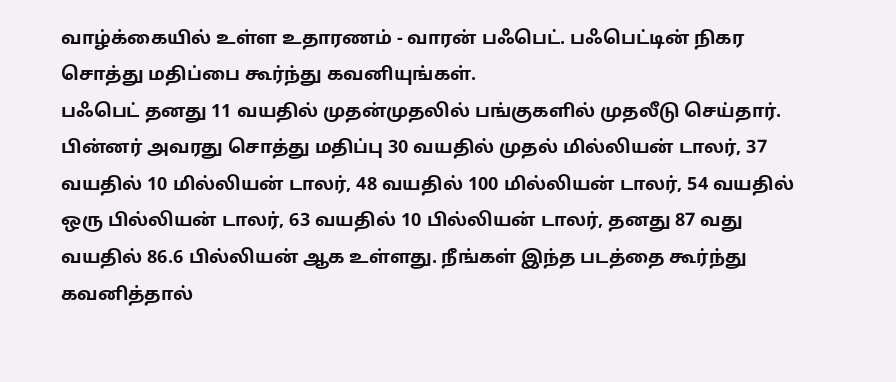வாழ்க்கையில் உள்ள உதாரணம் - வாரன் பஃபெட். பஃபெட்டின் நிகர சொத்து மதிப்பை கூர்ந்து கவனியுங்கள்.
பஃபெட் தனது 11 வயதில் முதன்முதலில் பங்குகளில் முதலீடு செய்தார். பின்னர் அவரது சொத்து மதிப்பு 30 வயதில் முதல் மில்லியன் டாலர், 37 வயதில் 10 மில்லியன் டாலர், 48 வயதில் 100 மில்லியன் டாலர், 54 வயதில் ஒரு பில்லியன் டாலர், 63 வயதில் 10 பில்லியன் டாலர், தனது 87 வது வயதில் 86.6 பில்லியன் ஆக உள்ளது. நீங்கள் இந்த படத்தை கூர்ந்து கவனித்தால்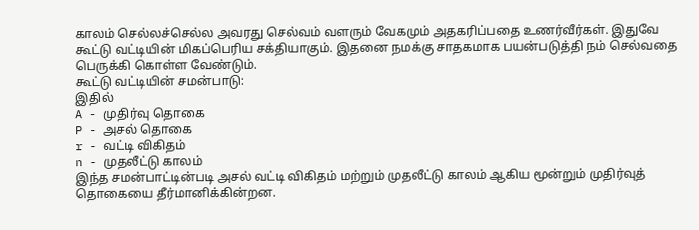காலம் செல்லச்செல்ல அவரது செல்வம் வளரும் வேகமும் அதகரிப்பதை உணர்வீர்கள். இதுவே கூட்டு வட்டியின் மிகப்பெரிய சக்தியாகும். இதனை நமக்கு சாதகமாக பயன்படுத்தி நம் செல்வதை பெருக்கி கொள்ள வேண்டும்.
கூட்டு வட்டியின் சமன்பாடு:
இதில்
A - முதிர்வு தொகை
P - அசல் தொகை
r - வட்டி விகிதம்
n - முதலீட்டு காலம்
இந்த சமன்பாட்டின்படி அசல் வட்டி விகிதம் மற்றும் முதலீட்டு காலம் ஆகிய மூன்றும் முதிர்வுத் தொகையை தீர்மானிக்கின்றன.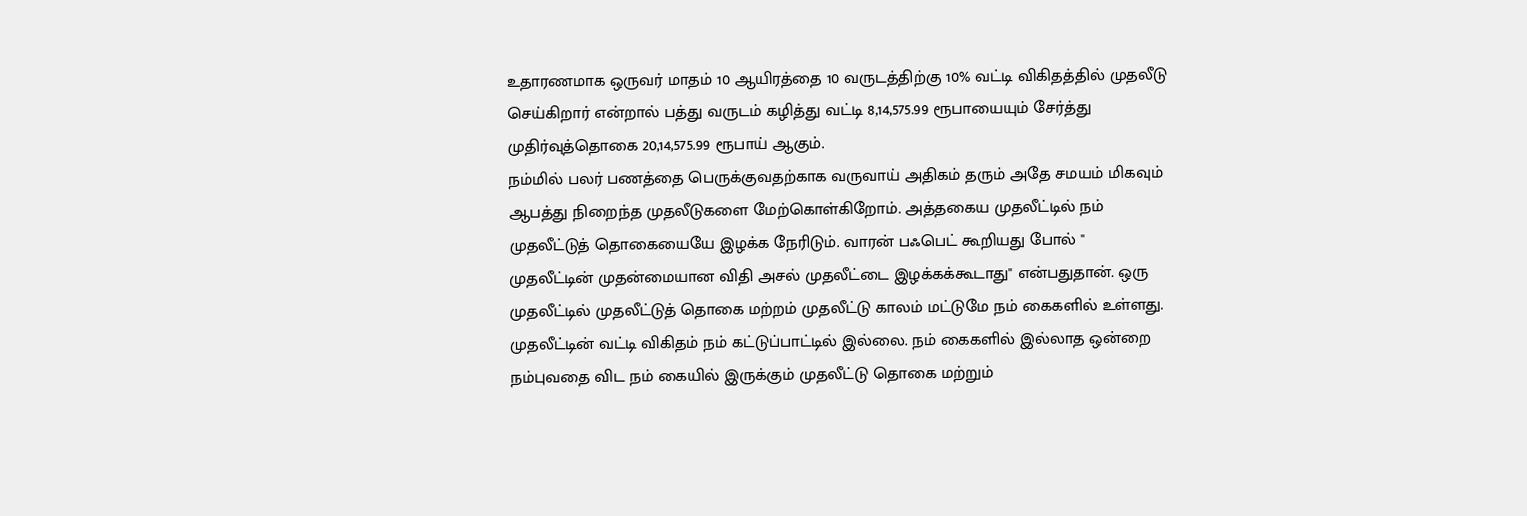உதாரணமாக ஒருவர் மாதம் 10 ஆயிரத்தை 10 வருடத்திற்கு 10% வட்டி விகிதத்தில் முதலீடு செய்கிறார் என்றால் பத்து வருடம் கழித்து வட்டி 8,14,575.99 ரூபாயையும் சேர்த்து முதிர்வுத்தொகை 20,14,575.99 ரூபாய் ஆகும்.
நம்மில் பலர் பணத்தை பெருக்குவதற்காக வருவாய் அதிகம் தரும் அதே சமயம் மிகவும் ஆபத்து நிறைந்த முதலீடுகளை மேற்கொள்கிறோம். அத்தகைய முதலீட்டில் நம் முதலீட்டுத் தொகையையே இழக்க நேரிடும். வாரன் பஃபெட் கூறியது போல் " முதலீட்டின் முதன்மையான விதி அசல் முதலீட்டை இழக்கக்கூடாது" என்பதுதான். ஒரு முதலீட்டில் முதலீட்டுத் தொகை மற்றம் முதலீட்டு காலம் மட்டுமே நம் கைகளில் உள்ளது. முதலீட்டின் வட்டி விகிதம் நம் கட்டுப்பாட்டில் இல்லை. நம் கைகளில் இல்லாத ஒன்றை நம்புவதை விட நம் கையில் இருக்கும் முதலீட்டு தொகை மற்றும்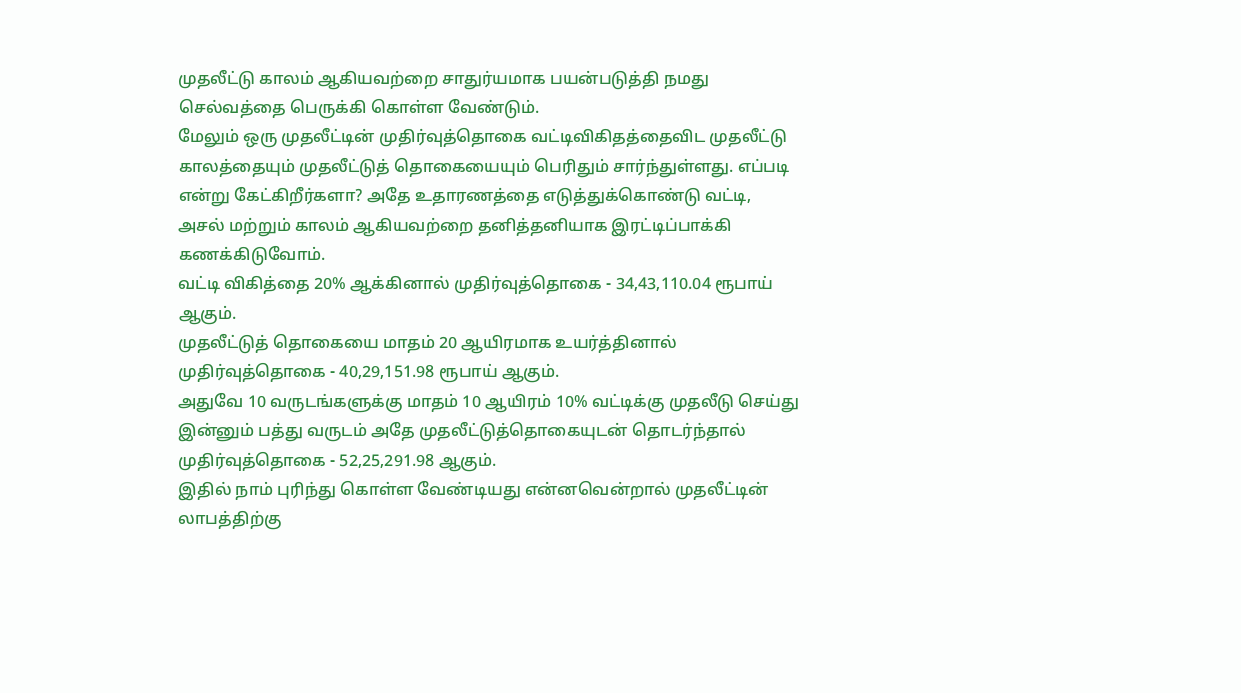முதலீட்டு காலம் ஆகியவற்றை சாதுர்யமாக பயன்படுத்தி நமது செல்வத்தை பெருக்கி கொள்ள வேண்டும்.
மேலும் ஒரு முதலீட்டின் முதிர்வுத்தொகை வட்டிவிகிதத்தைவிட முதலீட்டு காலத்தையும் முதலீட்டுத் தொகையையும் பெரிதும் சார்ந்துள்ளது. எப்படி என்று கேட்கிறீர்களா? அதே உதாரணத்தை எடுத்துக்கொண்டு வட்டி, அசல் மற்றும் காலம் ஆகியவற்றை தனித்தனியாக இரட்டிப்பாக்கி கணக்கிடுவோம்.
வட்டி விகித்தை 20% ஆக்கினால் முதிர்வுத்தொகை - 34,43,110.04 ரூபாய் ஆகும்.
முதலீட்டுத் தொகையை மாதம் 20 ஆயிரமாக உயர்த்தினால் முதிர்வுத்தொகை - 40,29,151.98 ரூபாய் ஆகும்.
அதுவே 10 வருடங்களுக்கு மாதம் 10 ஆயிரம் 10% வட்டிக்கு முதலீடு செய்து இன்னும் பத்து வருடம் அதே முதலீட்டுத்தொகையுடன் தொடர்ந்தால் முதிர்வுத்தொகை - 52,25,291.98 ஆகும்.
இதில் நாம் புரிந்து கொள்ள வேண்டியது என்னவென்றால் முதலீட்டின் லாபத்திற்கு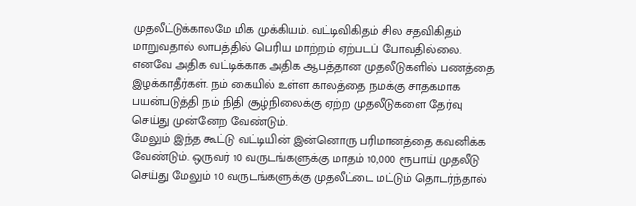முதலீட்டுக்காலமே மிக முக்கியம். வட்டிவிகிதம் சில சதவிகிதம் மாறுவதால் லாபத்தில் பெரிய மாற்றம் ஏற்படப் போவதில்லை. எனவே அதிக வட்டிக்காக அதிக ஆபத்தான முதலீடுகளில் பணத்தை இழக்காதீர்கள். நம் கையில் உள்ள காலத்தை நமக்கு சாதகமாக பயன்படுத்தி நம் நிதி சூழ்நிலைக்கு ஏற்ற முதலீடுகளை தேர்வு செய்து முன்னேற வேண்டும்.
மேலும் இந்த கூட்டு வட்டியின் இன்னொரு பரிமானத்தை கவனிக்க வேண்டும். ஒருவர் 10 வருடங்களுக்கு மாதம் 10,000 ரூபாய் முதலீடு செய்து மேலும் 10 வருடங்களுக்கு முதலீட்டை மட்டும் தொடர்ந்தால்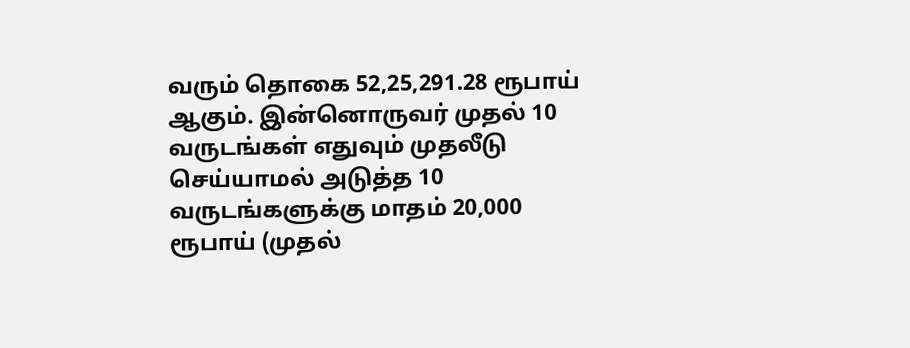வரும் தொகை 52,25,291.28 ரூபாய் ஆகும். இன்னொருவர் முதல் 10 வருடங்கள் எதுவும் முதலீடு செய்யாமல் அடுத்த 10 வருடங்களுக்கு மாதம் 20,000 ரூபாய் (முதல்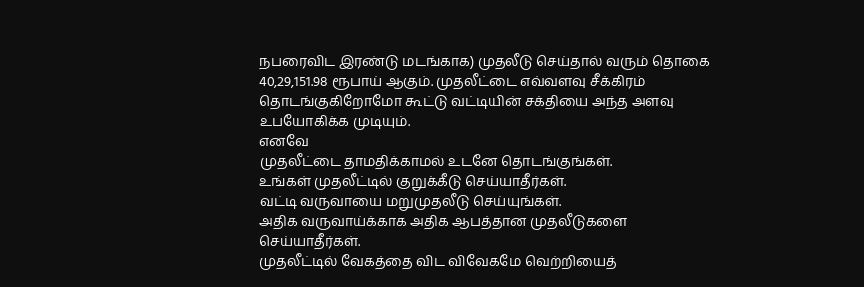நபரைவிட இரண்டு மடங்காக) முதலீடு செய்தால் வரும் தொகை 40,29,151.98 ரூபாய் ஆகும். முதலீட்டை எவ்வளவு சீக்கிரம் தொடங்குகிறோமோ கூட்டு வட்டியின் சக்தியை அந்த அளவு உபயோகிக்க முடியும்.
எனவே
முதலீட்டை தாமதிக்காமல் உடனே தொடங்குங்கள்.
உங்கள் முதலீட்டில் குறுக்கீடு செய்யாதீர்கள்.
வட்டி வருவாயை மறுமுதலீடு செய்யுங்கள்.
அதிக வருவாய்க்காக அதிக ஆபத்தான முதலீடுகளை செய்யாதீர்கள்.
முதலீட்டில் வேகத்தை விட விவேகமே வெற்றியைத்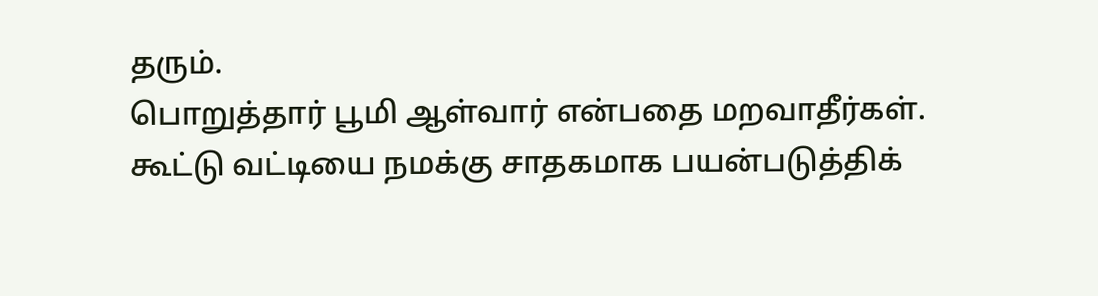தரும்.
பொறுத்தார் பூமி ஆள்வார் என்பதை மறவாதீர்கள்.
கூட்டு வட்டியை நமக்கு சாதகமாக பயன்படுத்திக்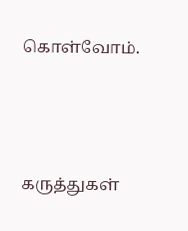கொள்வோம்.




கருத்துகள்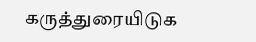கருத்துரையிடுக